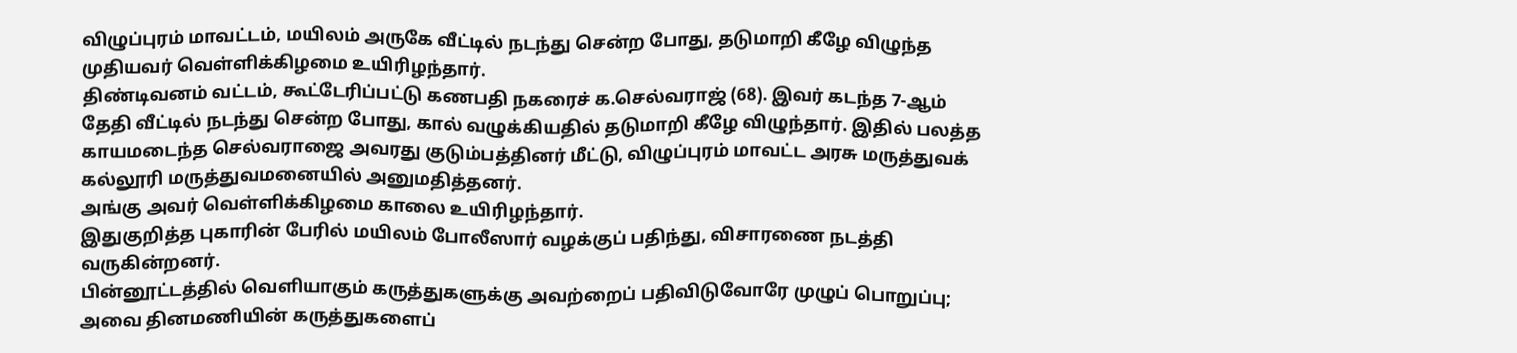விழுப்புரம் மாவட்டம், மயிலம் அருகே வீட்டில் நடந்து சென்ற போது, தடுமாறி கீழே விழுந்த முதியவர் வெள்ளிக்கிழமை உயிரிழந்தார்.
திண்டிவனம் வட்டம், கூட்டேரிப்பட்டு கணபதி நகரைச் க.செல்வராஜ் (68). இவர் கடந்த 7-ஆம் தேதி வீட்டில் நடந்து சென்ற போது, கால் வழுக்கியதில் தடுமாறி கீழே விழுந்தார். இதில் பலத்த காயமடைந்த செல்வராஜை அவரது குடும்பத்தினர் மீட்டு, விழுப்புரம் மாவட்ட அரசு மருத்துவக் கல்லூரி மருத்துவமனையில் அனுமதித்தனர்.
அங்கு அவர் வெள்ளிக்கிழமை காலை உயிரிழந்தார்.
இதுகுறித்த புகாரின் பேரில் மயிலம் போலீஸார் வழக்குப் பதிந்து, விசாரணை நடத்தி வருகின்றனர்.
பின்னூட்டத்தில் வெளியாகும் கருத்துகளுக்கு அவற்றைப் பதிவிடுவோரே முழுப் பொறுப்பு; அவை தினமணியின் கருத்துகளைப்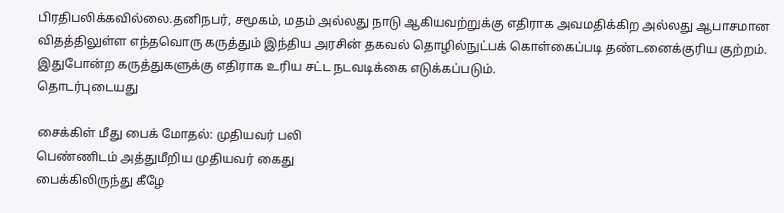பிரதிபலிக்கவில்லை.தனிநபர், சமூகம், மதம் அல்லது நாடு ஆகியவற்றுக்கு எதிராக அவமதிக்கிற அல்லது ஆபாசமான விதத்திலுள்ள எந்தவொரு கருத்தும் இந்திய அரசின் தகவல் தொழில்நுட்பக் கொள்கைப்படி தண்டனைக்குரிய குற்றம். இதுபோன்ற கருத்துகளுக்கு எதிராக உரிய சட்ட நடவடிக்கை எடுக்கப்படும்.
தொடர்புடையது

சைக்கிள் மீது பைக் மோதல்: முதியவர் பலி
பெண்ணிடம் அத்துமீறிய முதியவர் கைது
பைக்கிலிருந்து கீழே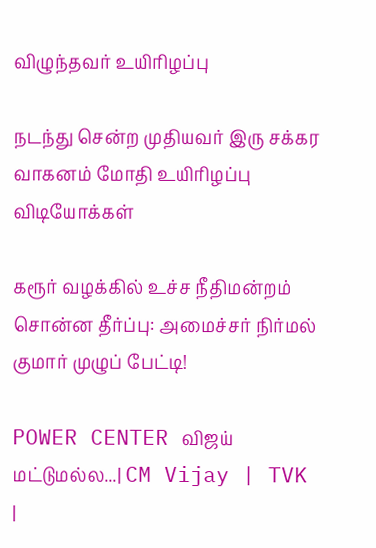விழுந்தவர் உயிரிழப்பு

நடந்து சென்ற முதியவர் இரு சக்கர வாகனம் மோதி உயிரிழப்பு
விடியோக்கள்

கரூர் வழக்கில் உச்ச நீதிமன்றம் சொன்ன தீர்ப்பு: அமைச்சர் நிர்மல் குமார் முழுப் பேட்டி!

POWER CENTER விஜய் மட்டுமல்ல...| CM Vijay | TVK |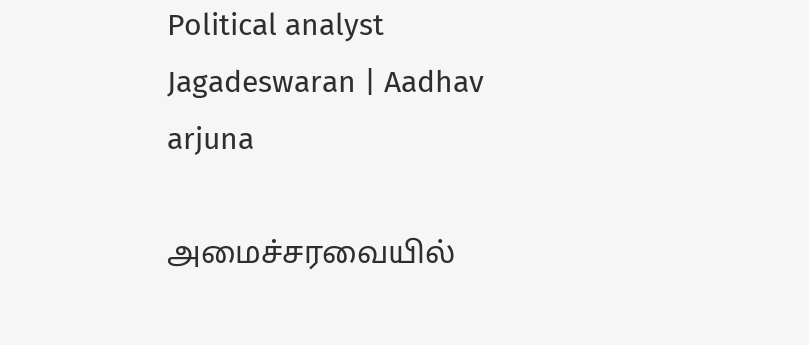Political analyst Jagadeswaran | Aadhav arjuna

அமைச்சரவையில்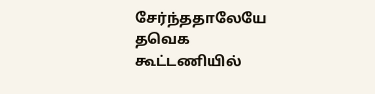சேர்ந்ததாலேயே தவெக கூட்டணியில்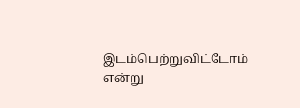இடம்பெற்றுவிட்டோம் என்று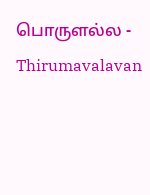பொருளல்ல - Thirumavalavan